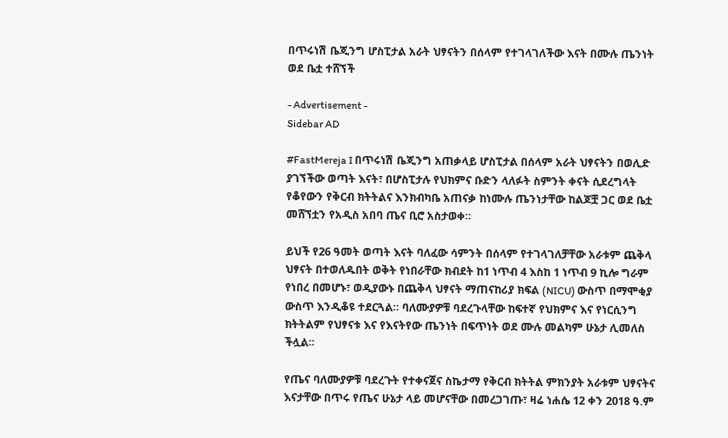በጥሩነሽ ቤጂንግ ሆስፒታል አራት ህፃናትን በሰላም የተገላገለችው እናት በሙሉ ጤንነት ወደ ቤቷ ተሸኘች

- Advertisement -
Sidebar AD

#FastMereja I በጥሩነሽ ቤጂንግ አጠቃላይ ሆስፒታል በሰላም አራት ህፃናትን በወሊድ ያገኘችው ወጣት እናት፣ በሆስፒታሉ የህክምና ቡድን ላለፉት ስምንት ቀናት ሲደረግላት የቆየውን የቅርብ ክትትልና እንክብካቤ አጠናቃ ከነሙሉ ጤንነታቸው ከልጆቿ ጋር ወደ ቤቷ መሸኘቷን የአዲስ አበባ ጤና ቢሮ አስታወቀ።

ይህች የ26 ዓመት ወጣት እናት ባለፈው ሳምንት በሰላም የተገላገለቻቸው አራቱም ጨቅላ ህፃናት በተወለዱበት ወቅት የነበራቸው ክብደት ከ1 ነጥብ 4 እስከ 1 ነጥብ 9 ኪሎ ግራም የነበረ በመሆኑ፣ ወዲያውኑ በጨቅላ ህፃናት ማጠናከሪያ ክፍል (NICU) ውስጥ በማሞቂያ ውስጥ እንዲቆዩ ተደርጓል። ባለሙያዎቹ ባደረጉላቸው ከፍተኛ የህክምና እና የነርሲንግ ክትትልም የህፃናቱ እና የእናትየው ጤንነት በፍጥነት ወደ ሙሉ መልካም ሁኔታ ሊመለስ ችሏል።

የጤና ባለሙያዎቹ ባደረጉት የተቀናጀና ስኬታማ የቅርብ ክትትል ምክንያት አራቱም ህፃናትና እናታቸው በጥሩ የጤና ሁኔታ ላይ መሆናቸው በመረጋገጡ፣ ዛሬ ነሐሴ 12 ቀን 2018 ዓ.ም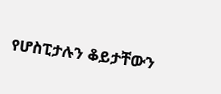የሆስፒታሉን ቆይታቸውን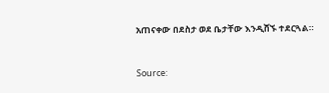አጠናቀው በደስታ ወደ ቤታቸው እንዲሸኙ ተደርጓል።


Source: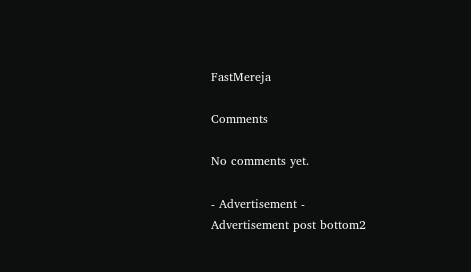FastMereja

Comments

No comments yet.

- Advertisement -
Advertisement post bottom2